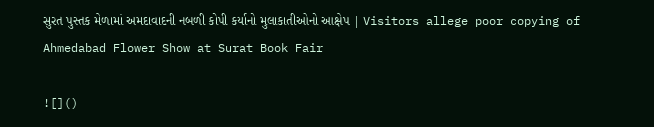સુરત પુસ્તક મેળામાં અમદાવાદની નબળી કોપી કર્યાનો મુલાકાતીઓનો આક્ષેપ | Visitors allege poor copying of Ahmedabad Flower Show at Surat Book Fair

![]()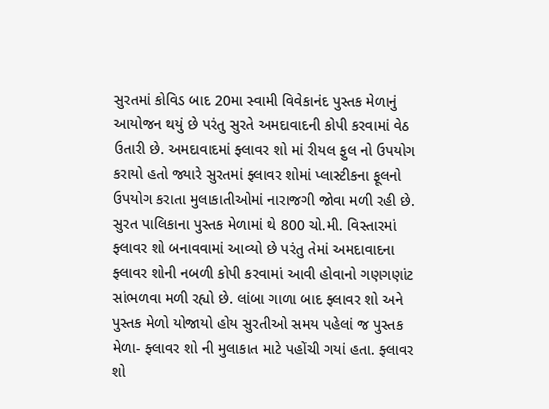સુરતમાં કોવિડ બાદ 20મા સ્વામી વિવેકાનંદ પુસ્તક મેળાનું આયોજન થયું છે પરંતુ સુરતે અમદાવાદની કોપી કરવામાં વેઠ ઉતારી છે. અમદાવાદમાં ફ્લાવર શો માં રીયલ ફુલ નો ઉપયોગ કરાયો હતો જ્યારે સુરતમાં ફ્લાવર શોમાં પ્લાસ્ટીકના ફૂલનો ઉપયોગ કરાતા મુલાકાતીઓમાં નારાજગી જોવા મળી રહી છે.
સુરત પાલિકાના પુસ્તક મેળામાં થે 800 ચો.મી. વિસ્તારમાં ફ્લાવર શો બનાવવામાં આવ્યો છે પરંતુ તેમાં અમદાવાદના ફ્લાવર શોની નબળી કોપી કરવામાં આવી હોવાનો ગણગણાંટ સાંભળવા મળી રહ્યો છે. લાંબા ગાળા બાદ ફ્લાવર શો અને પુસ્તક મેળો યોજાયો હોય સુરતીઓ સમય પહેલાં જ પુસ્તક મેળા- ફ્લાવર શો ની મુલાકાત માટે પહોંચી ગયાં હતા. ફ્લાવર શો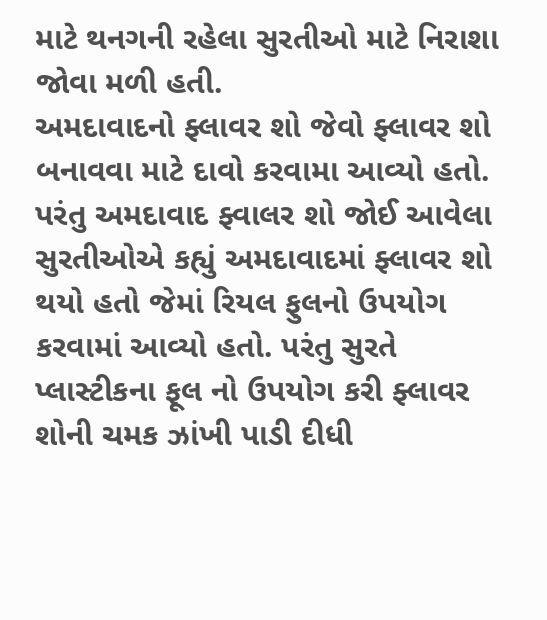માટે થનગની રહેલા સુરતીઓ માટે નિરાશા જોવા મળી હતી.
અમદાવાદનો ફ્લાવર શો જેવો ફ્લાવર શો બનાવવા માટે દાવો કરવામા આવ્યો હતો. પરંતુ અમદાવાદ ફ્વાલર શો જોઈ આવેલા સુરતીઓએ કહ્યું અમદાવાદમાં ફ્લાવર શો થયો હતો જેમાં રિયલ ફુલનો ઉપયોગ કરવામાં આવ્યો હતો. પરંતુ સુરતે પ્લાસ્ટીકના ફૂલ નો ઉપયોગ કરી ફ્લાવર શોની ચમક ઝાંખી પાડી દીધી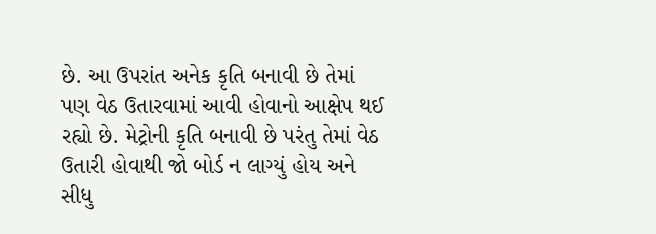છે. આ ઉપરાંત અનેક કૃતિ બનાવી છે તેમાં પણ વેઠ ઉતારવામાં આવી હોવાનો આક્ષેપ થઈ રહ્યો છે. મેટ્રોની કૃતિ બનાવી છે પરંતુ તેમાં વેઠ ઉતારી હોવાથી જો બોર્ડ ન લાગ્યું હોય અને સીધુ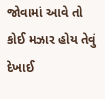જોવામાં આવે તો કોઈ મઝાર હોય તેવું દેખાઈ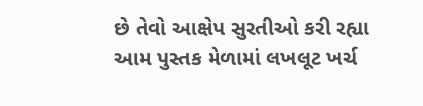છે તેવો આક્ષેપ સુરતીઓ કરી રહ્યા આમ પુસ્તક મેળામાં લખલૂટ ખર્ચ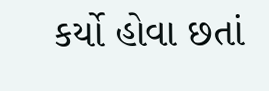કર્યો હોવા છતાં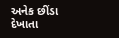અનેક છીંડા દેખાતા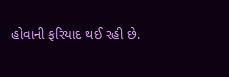હોવાની ફરિયાદ થઈ રહી છે.